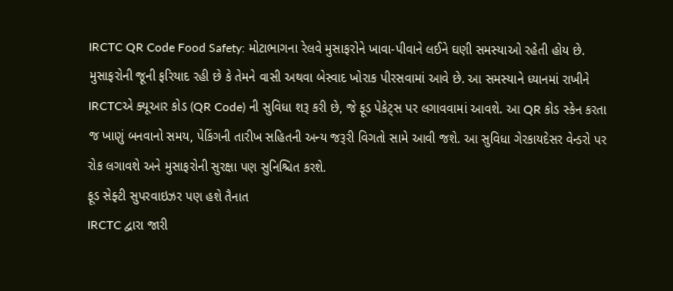IRCTC QR Code Food Safety: મોટાભાગના રેલવે મુસાફરોને ખાવા-પીવાને લઈને ઘણી સમસ્યાઓ રહેતી હોય છે. મુસાફરોની જૂની ફરિયાદ રહી છે કે તેમને વાસી અથવા બેસ્વાદ ખોરાક પીરસવામાં આવે છે. આ સમસ્યાને ધ્યાનમાં રાખીને IRCTCએ ક્યૂઆર કોડ (QR Code) ની સુવિધા શરૂ કરી છે, જે ફૂડ પેકેટ્સ પર લગાવવામાં આવશે. આ QR કોડ સ્કેન કરતા જ ખાણું બનવાનો સમય, પેકિંગની તારીખ સહિતની અન્ય જરૂરી વિગતો સામે આવી જશે. આ સુવિધા ગેરકાયદેસર વેન્ડરો પર રોક લગાવશે અને મુસાફરોની સુરક્ષા પણ સુનિશ્ચિત કરશે.
ફૂડ સેફ્ટી સુપરવાઇઝર પણ હશે તૈનાત
IRCTC દ્વારા જારી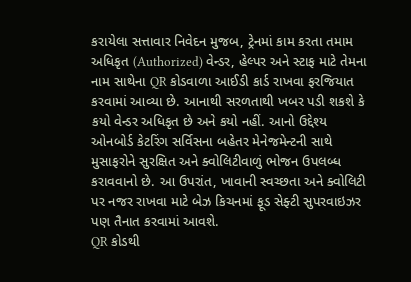કરાયેલા સત્તાવાર નિવેદન મુજબ, ટ્રેનમાં કામ કરતા તમામ અધિકૃત (Authorized) વેન્ડર, હેલ્પર અને સ્ટાફ માટે તેમના નામ સાથેના QR કોડવાળા આઈડી કાર્ડ રાખવા ફરજિયાત કરવામાં આવ્યા છે. આનાથી સરળતાથી ખબર પડી શકશે કે કયો વેન્ડર અધિકૃત છે અને કયો નહીં. આનો ઉદ્દેશ્ય ઓનબોર્ડ કેટરિંગ સર્વિસના બહેતર મેનેજમેન્ટની સાથે મુસાફરોને સુરક્ષિત અને ક્વોલિટીવાળું ભોજન ઉપલબ્ધ કરાવવાનો છે. આ ઉપરાંત, ખાવાની સ્વચ્છતા અને ક્વોલિટી પર નજર રાખવા માટે બેઝ કિચનમાં ફૂડ સેફ્ટી સુપરવાઇઝર પણ તૈનાત કરવામાં આવશે.
QR કોડથી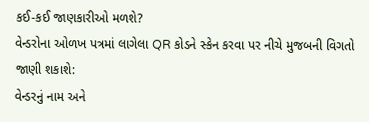કઈ-કઈ જાણકારીઓ મળશે?
વેન્ડરોના ઓળખ પત્રમાં લાગેલા QR કોડને સ્કેન કરવા પર નીચે મુજબની વિગતો જાણી શકાશે:
વેન્ડરનું નામ અને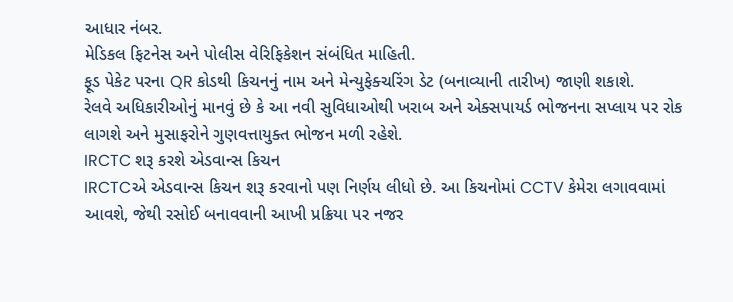આધાર નંબર.
મેડિકલ ફિટનેસ અને પોલીસ વેરિફિકેશન સંબંધિત માહિતી.
ફૂડ પેકેટ પરના QR કોડથી કિચનનું નામ અને મેન્યુફેક્ચરિંગ ડેટ (બનાવ્યાની તારીખ) જાણી શકાશે.
રેલવે અધિકારીઓનું માનવું છે કે આ નવી સુવિધાઓથી ખરાબ અને એક્સપાયર્ડ ભોજનના સપ્લાય પર રોક લાગશે અને મુસાફરોને ગુણવત્તાયુક્ત ભોજન મળી રહેશે.
IRCTC શરૂ કરશે એડવાન્સ કિચન
IRCTCએ એડવાન્સ કિચન શરૂ કરવાનો પણ નિર્ણય લીધો છે. આ કિચનોમાં CCTV કેમેરા લગાવવામાં આવશે, જેથી રસોઈ બનાવવાની આખી પ્રક્રિયા પર નજર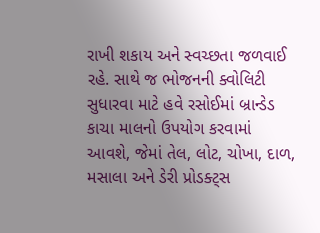રાખી શકાય અને સ્વચ્છતા જળવાઈ રહે. સાથે જ ભોજનની ક્વોલિટી સુધારવા માટે હવે રસોઈમાં બ્રાન્ડેડ કાચા માલનો ઉપયોગ કરવામાં આવશે, જેમાં તેલ, લોટ, ચોખા, દાળ, મસાલા અને ડેરી પ્રોડક્ટ્સ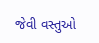જેવી વસ્તુઓ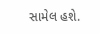સામેલ હશે.